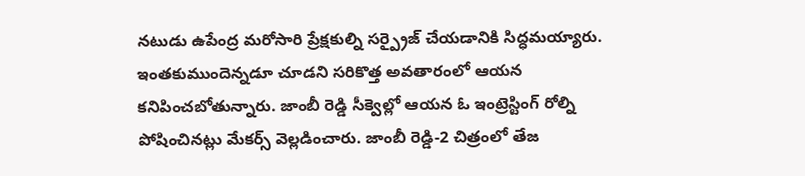నటుడు ఉపేంద్ర మరోసారి ప్రేక్షకుల్ని సర్ప్రైజ్ చేయడానికి సిద్ధమయ్యారు. ఇంతకుముందెన్నడూ చూడని సరికొత్త అవతారంలో ఆయన కనిపించబోతున్నారు. జాంబీ రెడ్డి సీక్వెల్లో ఆయన ఓ ఇంట్రెస్టింగ్ రోల్ని పోషించినట్లు మేకర్స్ వెల్లడించారు. జాంబీ రెడ్డి-2 చిత్రంలో తేజ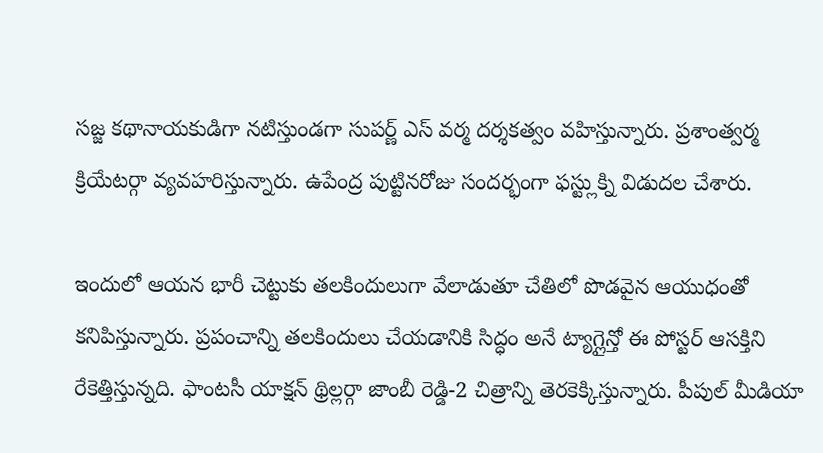సజ్జ కథానాయకుడిగా నటిస్తుండగా సుపర్ణ్ ఎస్ వర్మ దర్శకత్వం వహిస్తున్నారు. ప్రశాంత్వర్మ క్రియేటర్గా వ్యవహరిస్తున్నారు. ఉపేంద్ర పుట్టినరోజు సందర్భంగా ఫస్ట్లుక్ని విడుదల చేశారు.

ఇందులో ఆయన భారీ చెట్టుకు తలకిందులుగా వేలాడుతూ చేతిలో పొడవైన ఆయుధంతో కనిపిస్తున్నారు. ప్రపంచాన్ని తలకిందులు చేయడానికి సిద్ధం అనే ట్యాగ్లైన్తో ఈ పోస్టర్ ఆసక్తిని రేకెత్తిస్తున్నది. ఫాంటసీ యాక్షన్ థ్రిల్లర్గా జాంబీ రెడ్డి-2 చిత్రాన్ని తెరకెక్కిస్తున్నారు. పీపుల్ మీడియా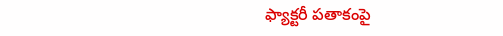ఫ్యాక్టరీ పతాకంపై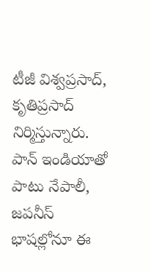టీజీ విశ్వప్రసాద్, కృతిప్రసాద్ నిర్మిస్తున్నారు. పాన్ ఇండియాతో పాటు నేపాలీ, జపనీస్ భాషల్లోనూ ఈ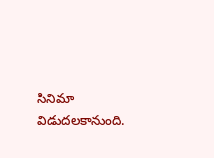సినిమా విడుదలకానుంది.